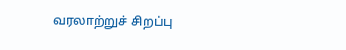வரலாற்றுச் சிறப்பு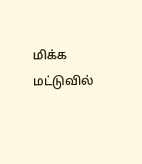மிக்க மட்டுவில்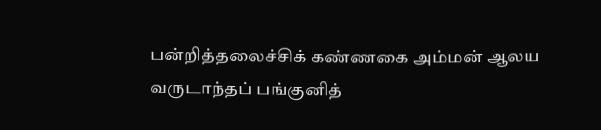பன்றித்தலைச்சிக் கண்ணகை அம்மன் ஆலய வருடாந்தப் பங்குனித்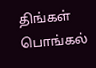திங்கள் பொங்கல்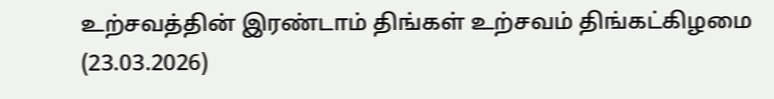உற்சவத்தின் இரண்டாம் திங்கள் உற்சவம் திங்கட்கிழமை (23.03.2026)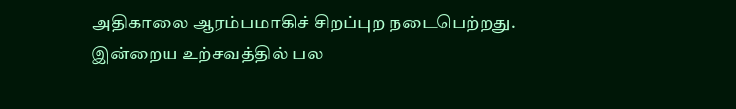அதிகாலை ஆரம்பமாகிச் சிறப்புற நடைபெற்றது.
இன்றைய உற்சவத்தில் பல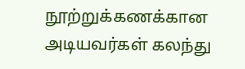நூற்றுக்கணக்கான அடியவர்கள் கலந்து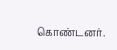கொண்டனர்.